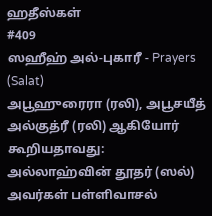ஹதீஸ்கள்
#409
ஸஹீஹ் அல்-புகாரீ - Prayers (Salat)
அபூஹுரைரா (ரலி), அபூசயீத் அல்குத்ரீ (ரலி) ஆகியோர் கூறியதாவது: அல்லாஹ்வின் தூதர் (ஸல்) அவர்கள் பள்ளிவாசல்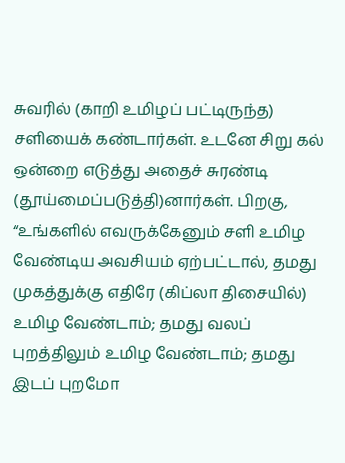சுவரில் (காறி உமிழப் பட்டிருந்த) சளியைக் கண்டார்கள். உடனே சிறு கல் ஒன்றை எடுத்து அதைச் சுரண்டி (தூய்மைப்படுத்தி)னார்கள். பிறகு, “உங்களில் எவருக்கேனும் சளி உமிழ வேண்டிய அவசியம் ஏற்பட்டால், தமது முகத்துக்கு எதிரே (கிப்லா திசையில்) உமிழ வேண்டாம்; தமது வலப் புறத்திலும் உமிழ வேண்டாம்; தமது இடப் புறமோ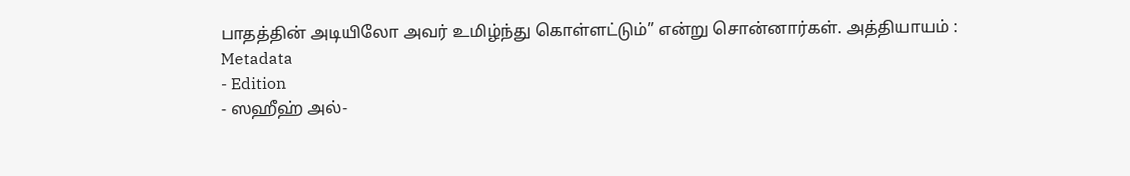பாதத்தின் அடியிலோ அவர் உமிழ்ந்து கொள்ளட்டும்” என்று சொன்னார்கள். அத்தியாயம் :
Metadata
- Edition
- ஸஹீஹ் அல்-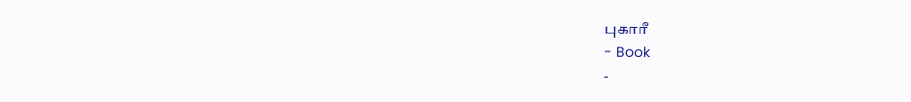புகாரீ
- Book
-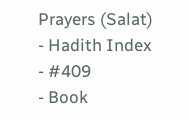Prayers (Salat)
- Hadith Index
- #409
- Book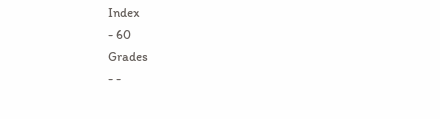Index
- 60
Grades
- -